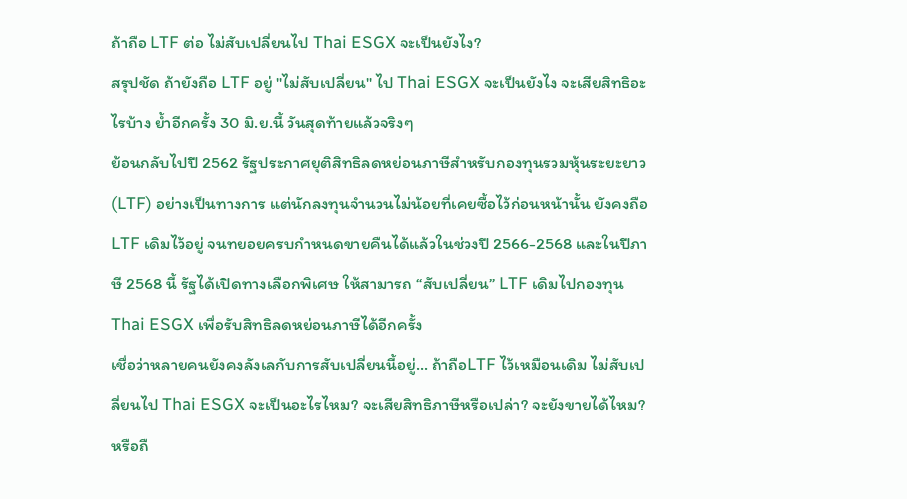ถ้าถือ LTF ต่อ ไม่สับเปลี่ยนไป Thai ESGX จะเป็นยังไง?
สรุปชัด ถ้ายังถือ LTF อยู่ "ไม่สับเปลี่ยน" ไป Thai ESGX จะเป็นยังไง จะเสียสิทธิอะไรบ้าง ย้ำอีกครั้ง 30 มิ.ย.นี้ วันสุดท้ายแล้วจริงๆ
ย้อนกลับไปปี 2562 รัฐประกาศยุติสิทธิลดหย่อนภาษีสำหรับกองทุนรวมหุ้นระยะยาว (LTF) อย่างเป็นทางการ แต่นักลงทุนจำนวนไม่น้อยที่เคยซื้อไว้ก่อนหน้านั้น ยังคงถือ LTF เดิมไว้อยู่ จนทยอยครบกำหนดขายคืนได้แล้วในช่วงปี 2566-2568 และในปีภาษี 2568 นี้ รัฐได้เปิดทางเลือกพิเศษ ให้สามารถ “สับเปลี่ยน” LTF เดิมไปกองทุน Thai ESGX เพื่อรับสิทธิลดหย่อนภาษีได้อีกครั้ง
เชื่อว่าหลายคนยังคงลังเลกับการสับเปลี่ยนนี้อยู่… ถ้าถือLTF ไว้เหมือนเดิม ไม่สับเปลี่ยนไป Thai ESGX จะเป็นอะไรไหม? จะเสียสิทธิภาษีหรือเปล่า? จะยังขายได้ไหม? หรือถื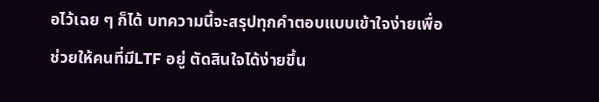อไว้เฉย ๆ ก็ได้ บทความนี้จะสรุปทุกคำตอบแบบเข้าใจง่ายเพื่อช่วยให้คนที่มีLTF อยู่ ตัดสินใจได้ง่ายขึ้น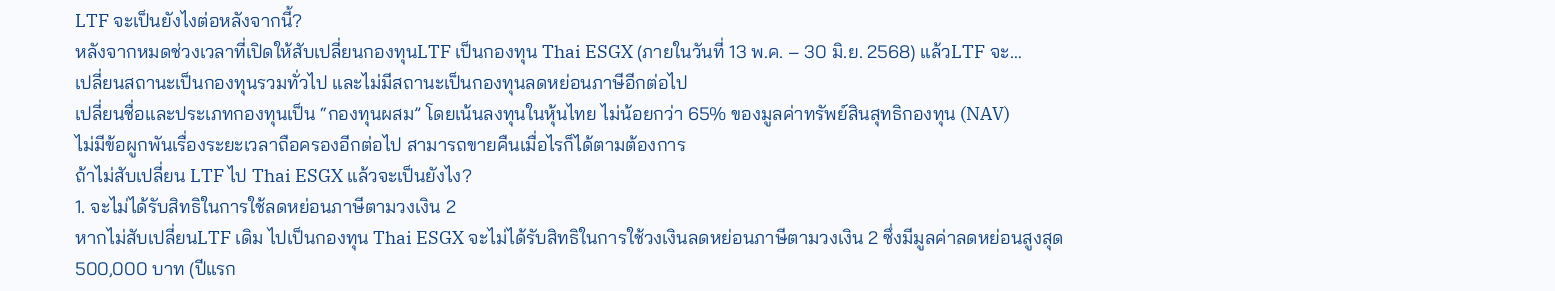LTF จะเป็นยังไงต่อหลังจากนี้?
หลังจากหมดช่วงเวลาที่เปิดให้สับเปลี่ยนกองทุนLTF เป็นกองทุน Thai ESGX (ภายในวันที่ 13 พ.ค. – 30 มิ.ย. 2568) แล้วLTF จะ…
เปลี่ยนสถานะเป็นกองทุนรวมทั่วไป และไม่มีสถานะเป็นกองทุนลดหย่อนภาษีอีกต่อไป
เปลี่ยนชื่อและประเภทกองทุนเป็น “กองทุนผสม” โดยเน้นลงทุนในหุ้นไทย ไม่น้อยกว่า 65% ของมูลค่าทรัพย์สินสุทธิกองทุน (NAV)
ไม่มีข้อผูกพันเรื่องระยะเวลาถือครองอีกต่อไป สามารถขายคืนเมื่อไรก็ได้ตามต้องการ
ถ้าไม่สับเปลี่ยน LTF ไป Thai ESGX แล้วจะเป็นยังไง?
1. จะไม่ได้รับสิทธิในการใช้ลดหย่อนภาษีตามวงเงิน 2
หากไม่สับเปลี่ยนLTF เดิม ไปเป็นกองทุน Thai ESGX จะไม่ได้รับสิทธิในการใช้วงเงินลดหย่อนภาษีตามวงเงิน 2 ซึ่งมีมูลค่าลดหย่อนสูงสุด 500,000 บาท (ปีแรก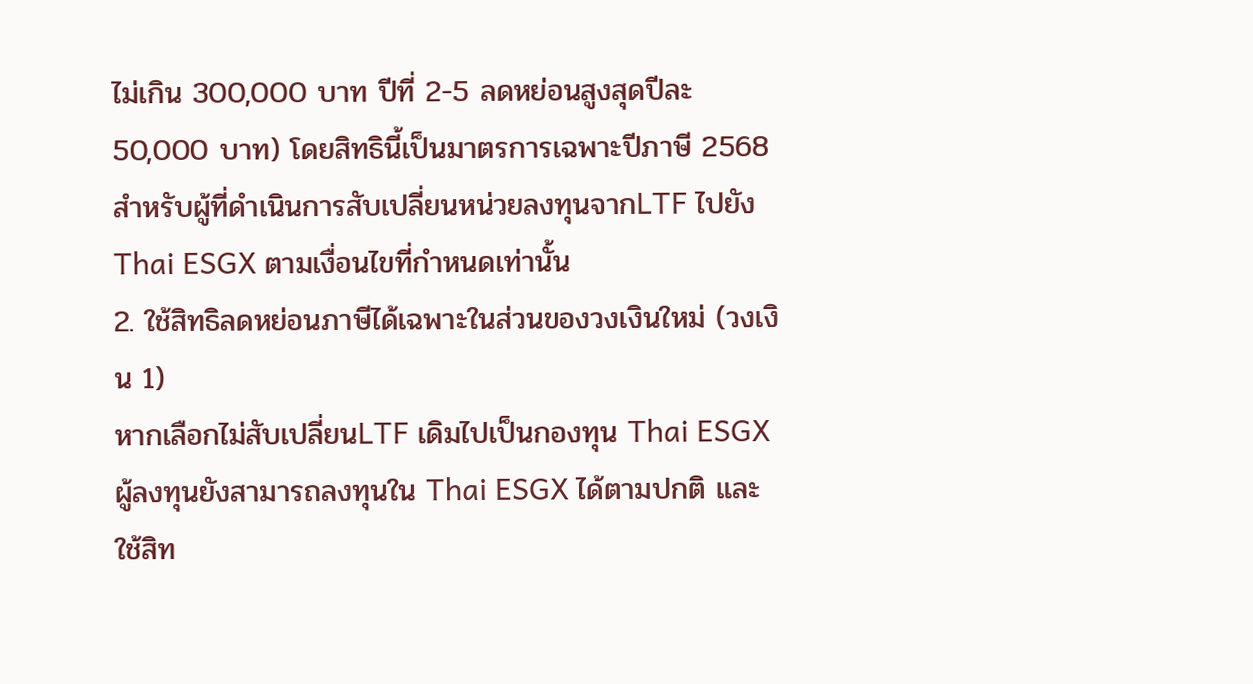ไม่เกิน 300,000 บาท ปีที่ 2-5 ลดหย่อนสูงสุดปีละ 50,000 บาท) โดยสิทธินี้เป็นมาตรการเฉพาะปีภาษี 2568 สำหรับผู้ที่ดำเนินการสับเปลี่ยนหน่วยลงทุนจากLTF ไปยัง Thai ESGX ตามเงื่อนไขที่กำหนดเท่านั้น
2. ใช้สิทธิลดหย่อนภาษีได้เฉพาะในส่วนของวงเงินใหม่ (วงเงิน 1)
หากเลือกไม่สับเปลี่ยนLTF เดิมไปเป็นกองทุน Thai ESGX ผู้ลงทุนยังสามารถลงทุนใน Thai ESGX ได้ตามปกติ และใช้สิท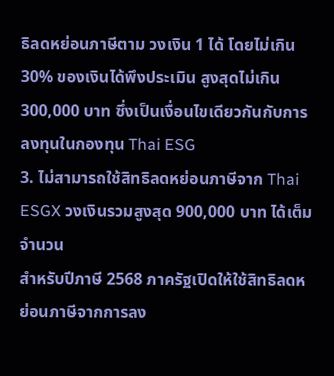ธิลดหย่อนภาษีตาม วงเงิน 1 ได้ โดยไม่เกิน 30% ของเงินได้พึงประเมิน สูงสุดไม่เกิน 300,000 บาท ซึ่งเป็นเงื่อนไขเดียวกันกับการลงทุนในกองทุน Thai ESG
3. ไม่สามารถใช้สิทธิลดหย่อนภาษีจาก Thai ESGX วงเงินรวมสูงสุด 900,000 บาท ได้เต็มจำนวน
สำหรับปีภาษี 2568 ภาครัฐเปิดให้ใช้สิทธิลดหย่อนภาษีจากการลง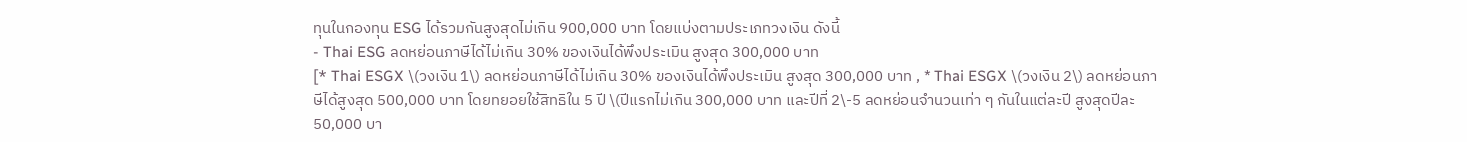ทุนในกองทุน ESG ได้รวมกันสูงสุดไม่เกิน 900,000 บาท โดยแบ่งตามประเภทวงเงิน ดังนี้
- Thai ESG ลดหย่อนภาษีได้ไม่เกิน 30% ของเงินได้พึงประเมิน สูงสุด 300,000 บาท
[* Thai ESGX \(วงเงิน 1\) ลดหย่อนภาษีได้ไม่เกิน 30% ของเงินได้พึงประเมิน สูงสุด 300,000 บาท , * Thai ESGX \(วงเงิน 2\) ลดหย่อนภาษีได้สูงสุด 500,000 บาท โดยทยอยใช้สิทธิใน 5 ปี \(ปีแรกไม่เกิน 300,000 บาท และปีที่ 2\-5 ลดหย่อนจำนวนเท่า ๆ กันในแต่ละปี สูงสุดปีละ 50,000 บา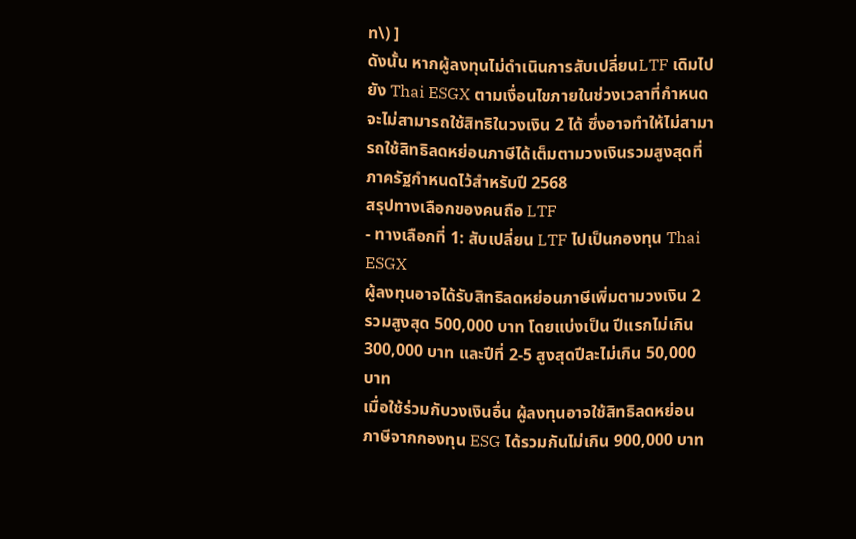ท\) ]
ดังนั้น หากผู้ลงทุนไม่ดำเนินการสับเปลี่ยนLTF เดิมไปยัง Thai ESGX ตามเงื่อนไขภายในช่วงเวลาที่กำหนด จะไม่สามารถใช้สิทธิในวงเงิน 2 ได้ ซึ่งอาจทำให้ไม่สามารถใช้สิทธิลดหย่อนภาษีได้เต็มตามวงเงินรวมสูงสุดที่ภาครัฐกำหนดไว้สำหรับปี 2568
สรุปทางเลือกของคนถือ LTF
- ทางเลือกที่ 1: สับเปลี่ยน LTF ไปเป็นกองทุน Thai ESGX
ผู้ลงทุนอาจได้รับสิทธิลดหย่อนภาษีเพิ่มตามวงเงิน 2 รวมสูงสุด 500,000 บาท โดยแบ่งเป็น ปีแรกไม่เกิน 300,000 บาท และปีที่ 2-5 สูงสุดปีละไม่เกิน 50,000 บาท
เมื่อใช้ร่วมกับวงเงินอื่น ผู้ลงทุนอาจใช้สิทธิลดหย่อนภาษีจากกองทุน ESG ได้รวมกันไม่เกิน 900,000 บาท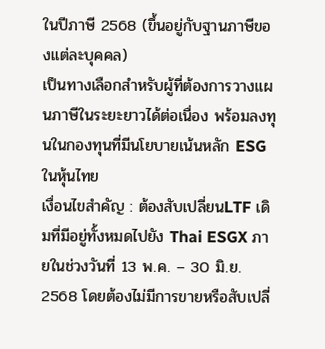ในปีภาษี 2568 (ขึ้นอยู่กับฐานภาษีของแต่ละบุคคล)
เป็นทางเลือกสำหรับผู้ที่ต้องการวางแผนภาษีในระยะยาวได้ต่อเนื่อง พร้อมลงทุนในกองทุนที่มีนโยบายเน้นหลัก ESG ในหุ้นไทย
เงื่อนไขสำคัญ : ต้องสับเปลี่ยนLTF เดิมที่มีอยู่ทั้งหมดไปยัง Thai ESGX ภายในช่วงวันที่ 13 พ.ค. – 30 มิ.ย. 2568 โดยต้องไม่มีการขายหรือสับเปลี่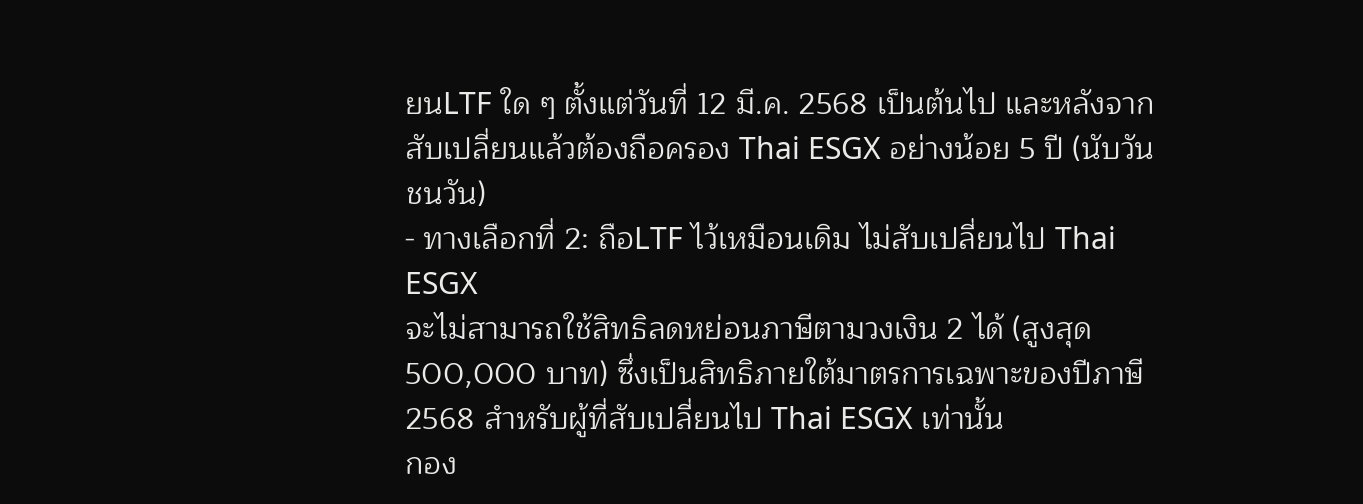ยนLTF ใด ๆ ตั้งแต่วันที่ 12 มี.ค. 2568 เป็นต้นไป และหลังจากสับเปลี่ยนแล้วต้องถือครอง Thai ESGX อย่างน้อย 5 ปี (นับวันชนวัน)
- ทางเลือกที่ 2: ถือLTF ไว้เหมือนเดิม ไม่สับเปลี่ยนไป Thai ESGX
จะไม่สามารถใช้สิทธิลดหย่อนภาษีตามวงเงิน 2 ได้ (สูงสุด 500,000 บาท) ซึ่งเป็นสิทธิภายใต้มาตรการเฉพาะของปีภาษี 2568 สำหรับผู้ที่สับเปลี่ยนไป Thai ESGX เท่านั้น
กอง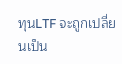ทุนLTF จะถูกเปลี่ยนเป็น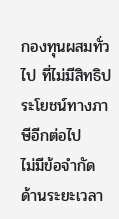กองทุนผสมทั่วไป ที่ไม่มีสิทธิประโยชน์ทางภาษีอีกต่อไป
ไม่มีข้อจำกัดด้านระยะเวลา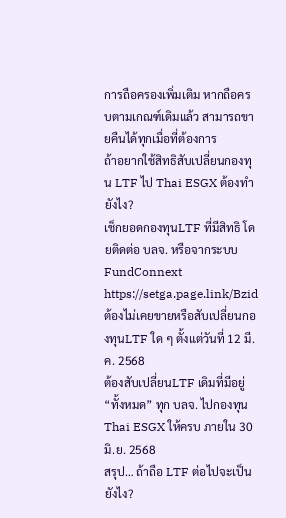การถือครองเพิ่มเติม หากถือครบตามเกณฑ์เดิมแล้ว สามารถขายคืนได้ทุกเมื่อที่ต้องการ
ถ้าอยากใช้สิทธิสับเปลี่ยนกองทุน LTF ไป Thai ESGX ต้องทำยังไง?
เช็กยอดกองทุนLTF ที่มีสิทธิ โดยติดต่อ บลจ. หรือจากระบบ FundConnext https://setga.page.link/Bzid
ต้องไม่เคยขายหรือสับเปลี่ยนกองทุนLTF ใด ๆ ตั้งแต่วันที่ 12 มี.ค. 2568
ต้องสับเปลี่ยนLTF เดิมที่มีอยู่ “ทั้งหมด” ทุก บลจ. ไปกองทุน Thai ESGX ให้ครบ ภายใน 30 มิ.ย. 2568
สรุป… ถ้าถือ LTF ต่อไปจะเป็นยังไง?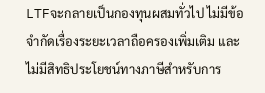LTFจะกลายเป็นกองทุนผสมทั่วไป ไม่มีข้อจำกัดเรื่องระยะเวลาถือครองเพิ่มเติม และไม่มีสิทธิประโยชน์ทางภาษีสำหรับการ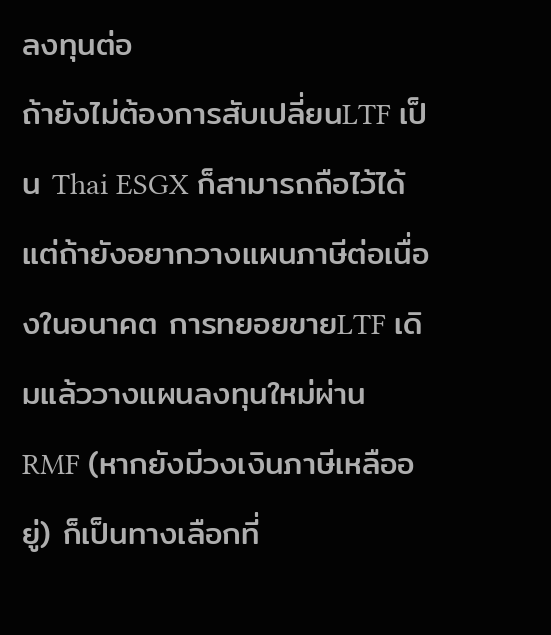ลงทุนต่อ
ถ้ายังไม่ต้องการสับเปลี่ยนLTF เป็น Thai ESGX ก็สามารถถือไว้ได้ แต่ถ้ายังอยากวางแผนภาษีต่อเนื่องในอนาคต การทยอยขายLTF เดิมแล้ววางแผนลงทุนใหม่ผ่าน RMF (หากยังมีวงเงินภาษีเหลืออยู่) ก็เป็นทางเลือกที่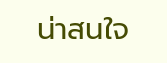น่าสนใจ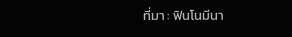ที่มา : ฟินโนมีนา